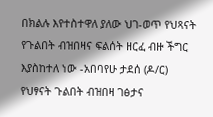በክልሉ እየተስተዋለ ያለው ህገ-ወጥ የህጻናት የጉልበት ብዝበዛና ፍልሰት ዘርፈ ብዙ ችግር እያስከተለ ነው -አበባየሁ ታደሰ (ዶ/ር)
የህፃናት ጉልበት ብዝበዛ ገፅታና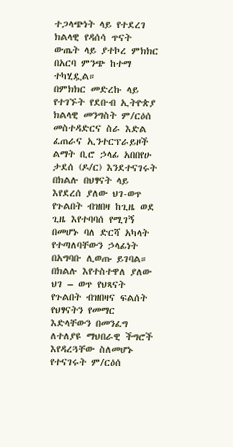ተጋላጭነት ላይ የተደረገ ክልላዊ የዳሰሳ ጥናት ውጤት ላይ ያተኮረ ምክክር በአርባ ምንጭ ከተማ ተካሂዷል።
በምክክር መድረኩ ላይ የተገኙት የደቡብ ኢትዮጵያ ክልላዊ መንግስት ም/ርዕሰ መስተዳድርና ስራ እድል ፈጠራና ኢንተርፕራይዞች ልማት ቢሮ ኃላፊ አበበየሁ ታደሰ (ዶ/ር) እንደተናገሩት በክልሉ በህፃናት ላይ እየደረሰ ያለው ህገ-ወጥ የጉልበት ብዝበዛ ከጊዜ ወደ ጊዜ እየተባባሰ የሚገኝ በመሆኑ ባለ ድርሻ አካላት የተጣለባቸውን ኃላፊነት በአግባቡ ሊወጡ ይገባል።
በክልሉ እየተስተዋለ ያለው ህገ – ወጥ የህጻናት የጉልበት ብዝበዛና ፍልሰት የህፃናትን የመማር እድላቸውን በመንፈግ ለተለያዩ ማህበራዊ ችግሮች እየዳረጓቸው ስለመሆኑ የተናገሩት ም/ርዕሰ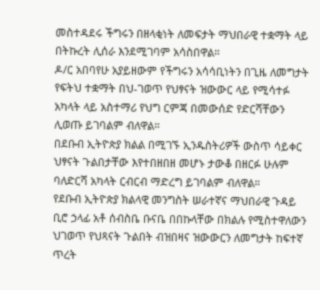መስተዳደሩ ችግሩን በዘላቂነት ለመፍታት ማህበራዊ ተቋማት ላይ በትኩረት ሊሰራ እንደሚገባም አሳስበዋል።
ዶ/ር አበባየሁ አያይዘውም የችግሩን አሳሳቢነትን በጊዜ ለመግታት የፍትህ ተቋማት በህ-ገወጥ የህፃናት ዝውውር ላይ የሚሳተፉ አካላት ላይ አስተማሪ የህግ ርምጃ በመውሰድ የድርሻቸውን ሊወጡ ይገባልም ብለዋል።
በደቡብ ኢትዮጵያ ክልል በሚገኙ ኢንዱስትሪዎች ውስጥ ሳይቀር ህፃናት ጉልበታቸው እየተበዘበዘ መሆኑ ታውቆ በዘርፉ ሁሉም ባለድርሻ አካላት ርብርብ ማድረግ ይገባልም ብለዋል።
የደቡብ ኢትዮጵያ ክልላዊ መንግስት ሠራተኛና ማህበራዊ ጉዳይ ቢሮ ኃላፊ አቶ ሰብስቤ ቡናቤ በበኩላቸው በክልሉ የሚስተዋለውን ህገወጥ የህጻናት ጉልበት ብዝበዛና ዝውውርን ለመግታት ከፍተኛ ጥረት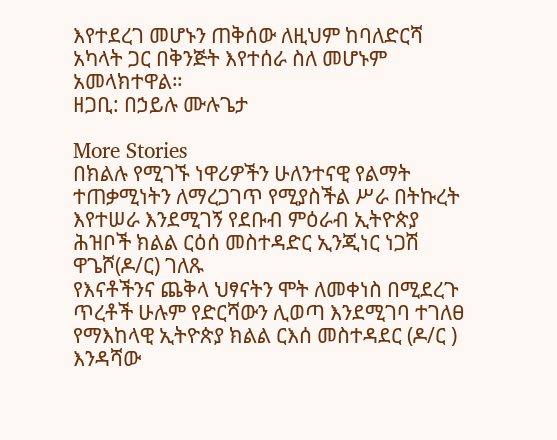እየተደረገ መሆኑን ጠቅሰው ለዚህም ከባለድርሻ አካላት ጋር በቅንጅት እየተሰራ ስለ መሆኑም አመላክተዋል።
ዘጋቢ: በኃይሉ ሙሉጌታ

More Stories
በክልሉ የሚገኙ ነዋሪዎችን ሁለንተናዊ የልማት ተጠቃሚነትን ለማረጋገጥ የሚያስችል ሥራ በትኩረት እየተሠራ እንደሚገኝ የደቡብ ምዕራብ ኢትዮጵያ ሕዝቦች ክልል ርዕሰ መስተዳድር ኢንጂነር ነጋሽ ዋጌሾ(ዶ/ር) ገለጹ
የእናቶችንና ጨቅላ ህፃናትን ሞት ለመቀነስ በሚደረጉ ጥረቶች ሁሉም የድርሻውን ሊወጣ እንደሚገባ ተገለፀ
የማእከላዊ ኢትዮጵያ ክልል ርእሰ መስተዳደር (ዶ/ር ) እንዳሻው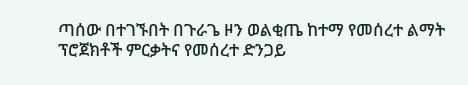ጣሰው በተገኙበት በጉራጌ ዞን ወልቂጤ ከተማ የመሰረተ ልማት ፕሮጀክቶች ምርቃትና የመሰረተ ድንጋይ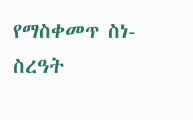የማስቀመጥ ስነ-ስረዓት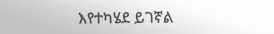እየተካሄደ ይገኛል